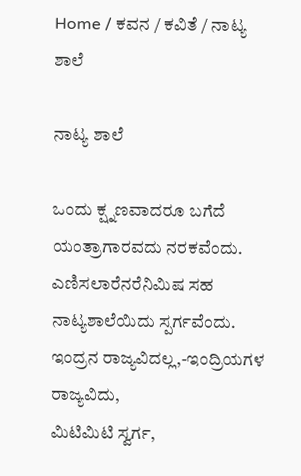Home / ಕವನ / ಕವಿತೆ / ನಾಟ್ಯ ಶಾಲೆ

ನಾಟ್ಯ ಶಾಲೆ

ಒಂದು ಕ್ಷ್ನಣವಾದರೂ ಬಗೆದೆ ಯಂತ್ರಾಗಾರವದು ನರಕವೆಂದು.
ಎಣಿಸಲಾರೆನರೆನಿಮಿಷ ಸಹ ನಾಟ್ಯಶಾಲೆಯಿದು ಸ್ಪರ್ಗವೆಂದು.
ಇಂದ್ರನ ರಾಜ್ಯವಿದಲ್ಲ,-ಇಂದ್ರಿಯಗಳ ರಾಜ್ಯವಿದು,
ಮಿಟಿಮಿಟಿ ಸ್ವರ್ಗ,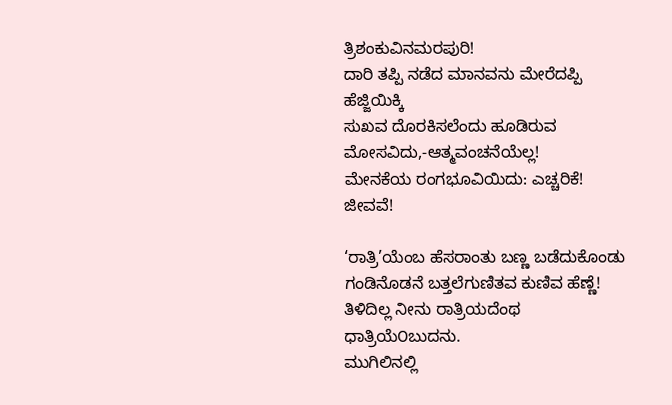ತ್ರಿಶಂಕುವಿನಮರಪುರಿ!
ದಾರಿ ತಪ್ಪಿ ನಡೆದ ಮಾನವನು ಮೇರೆದಪ್ಪಿ ಹೆಜ್ಜಿಯಿಕ್ಕಿ
ಸುಖವ ದೊರಕಿಸಲೆಂದು ಹೂಡಿರುವ ಮೋಸವಿದು,-ಆತ್ಮವಂಚನೆಯೆಲ್ಲ!
ಮೇನಕೆಯ ರಂಗಭೂವಿಯಿದು: ಎಚ್ಚರಿಕೆ! ಜೀವವೆ!

‘ರಾತ್ರಿ’ಯೆಂಬ ಹೆಸರಾಂತು ಬಣ್ಣ ಬಡೆದುಕೊಂಡು
ಗಂಡಿನೊಡನೆ ಬತ್ತಲೆಗುಣಿತವ ಕುಣಿವ ಹೆಣ್ಣೆ!
ತಿಳಿದಿಲ್ಲ ನೀನು ರಾತ್ರಿಯದೆಂಥ ಧಾತ್ರಿಯೆ೦ಬುದನು.
ಮುಗಿಲಿನಲ್ಲಿ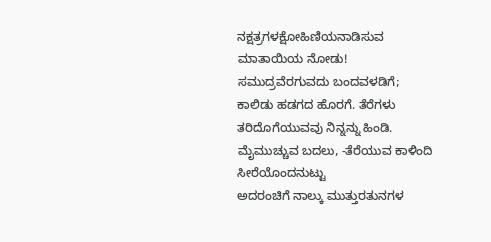ನಕ್ಷತ್ರಗಳಕ್ಷೋಹಿಣಿಯನಾಡಿಸುವ ಮಾತಾಯಿಯ ನೋಡು!
ಸಮುದ್ರವೆರಗುವದು ಬಂದವಳಡಿಗೆ;
ಕಾಲಿಡು ಹಡಗದ ಹೊರಗೆ. ತೆರೆಗಳು ತರಿದೊಗೆಯುವವು ನಿನ್ನನ್ನು ಹಿಂಡಿ.
ಮೈಮುಚ್ಚುವ ಬದಲು, -ತೆರೆಯುವ ಕಾಳಿಂದಿ ಸೀರೆಯೊಂದನುಟ್ಟು
ಅದರಂಚಿಗೆ ನಾಲ್ಕು ಮುತ್ತುರತುನಗಳ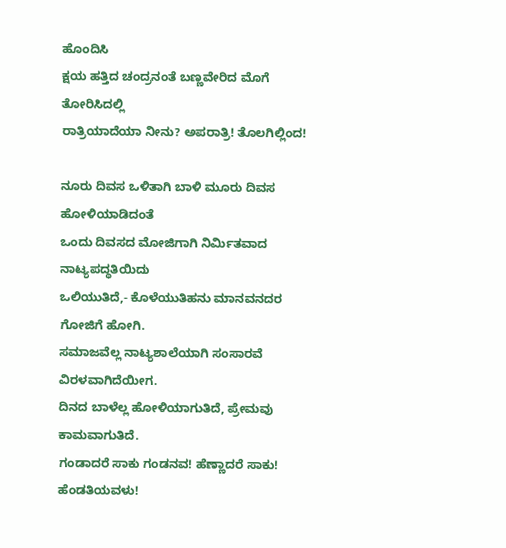ಹೊಂದಿಸಿ
ಕ್ಷಯ ಹತ್ತಿದ ಚಂದ್ರನಂತೆ ಬಣ್ಣವೇರಿದ ಮೊಗೆ ತೋರಿಸಿದಲ್ಲಿ
ರಾತ್ರಿಯಾದೆಯಾ ನೀನು? ಅಪರಾತ್ರಿ! ತೊಲಗಿಲ್ಲಿಂದ!

ನೂರು ದಿವಸ ಒಳಿತಾಗಿ ಬಾಳಿ ಮೂರು ದಿವಸ ಹೋಳಿಯಾಡಿದಂತೆ
ಒಂದು ದಿವಸದ ಮೋಜಿಗಾಗಿ ನಿರ್ಮಿತವಾದ ನಾಟ್ಯಪದ್ಧತಿಯಿದು
ಒಲಿಯುತಿದೆ,- ಕೊಳೆಯುತಿಹನು ಮಾನವನದರ ಗೋಜಿಗೆ ಹೋಗಿ.
ಸಮಾಜವೆಲ್ಲ ನಾಟ್ಯಶಾಲೆಯಾಗಿ ಸಂಸಾರವೆ ವಿರಳವಾಗಿದೆಯೀಗ.
ದಿನದ ಬಾಳೆಲ್ಲ ಹೋಳಿಯಾಗುತಿದೆ, ಪ್ರೇಮವು ಕಾಮವಾಗುತಿದೆ.
ಗಂಡಾದರೆ ಸಾಕು ಗಂಡನವ! ಹೆಣ್ಣಾದರೆ ಸಾಕು! ಹೆಂಡತಿಯವಳು!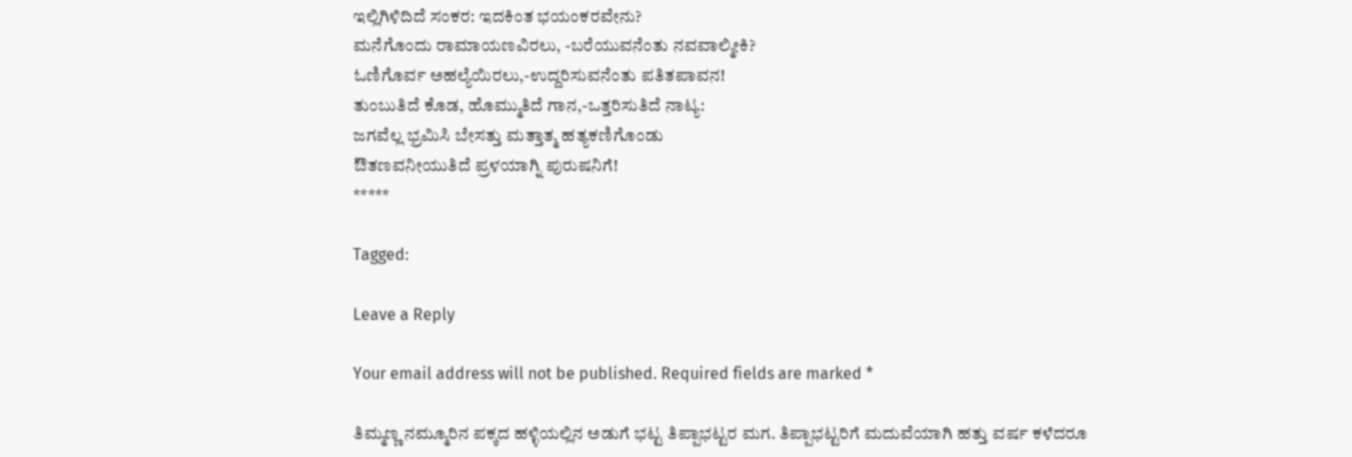ಇಲ್ಲಿಗಿಳಿದಿದೆ ಸಂಕರ: ಇದಕಿಂತ ಭಯಂಕರವೇನು?
ಮನೆಗೊಂದು ರಾಮಾಯಣವಿರಲು, -ಬರೆಯುವನೆಂತು ನವವಾಲ್ಮೀಕಿ?
ಓಣಿಗೊರ್ವ ಅಹಲ್ಯೆಯಿರಲು,-ಉದ್ದರಿಸುವನೆಂತು ಪತಿತಪಾವನ!
ತುಂಬುತಿದೆ ಕೊಡ, ಹೊಮ್ಮುತಿದೆ ಗಾನ,-ಒತ್ತರಿಸುತಿದೆ ನಾಟ್ಯ:
ಜಗವೆಲ್ಲ ಭ್ರಮಿಸಿ ಬೇಸತ್ತು ಮತ್ತಾತ್ಮ ಹತ್ಯಕಣಿಗೊಂಡು
ಔತಣವನೀಯುತಿದೆ ಪ್ರಳಯಾಗ್ನಿ ಪುರುಷನಿಗೆ!
*****

Tagged:

Leave a Reply

Your email address will not be published. Required fields are marked *

ತಿಮ್ಮಣ್ಣ ನಮ್ಮೂರಿನ ಪಕ್ಕದ ಹಳ್ಳಿಯಲ್ಲಿನ ಅಡುಗೆ ಭಟ್ಟ ತಿಪ್ಪಾಭಟ್ಟರ ಮಗ. ತಿಪ್ಪಾಭಟ್ಟರಿಗೆ ಮದುವೆಯಾಗಿ ಹತ್ತು ವರ್ಷ ಕಳೆದರೂ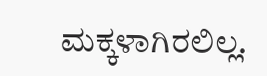ಮಕ್ಕಳಾಗಿರಲಿಲ್ಲ.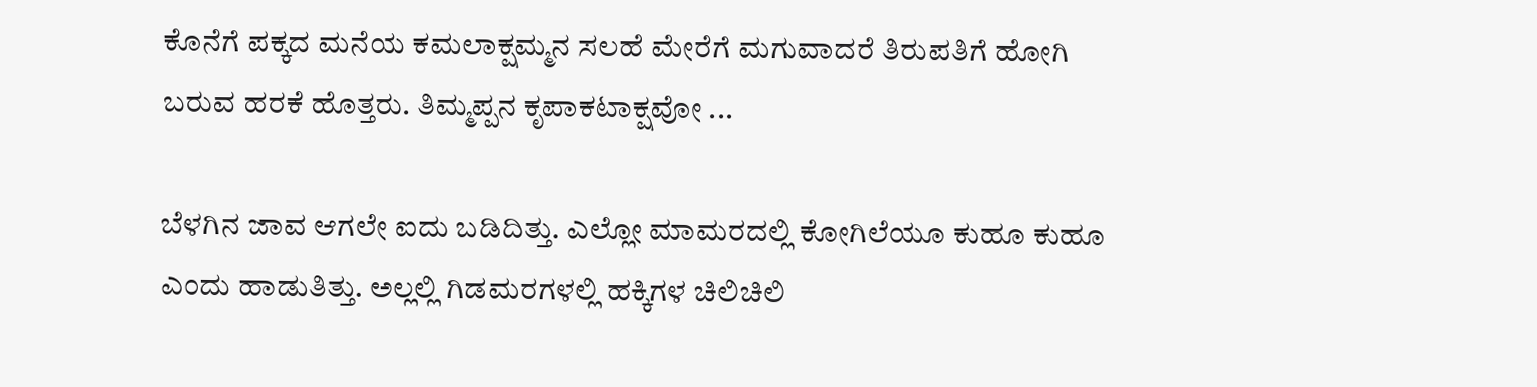ಕೊನೆಗೆ ಪಕ್ಕದ ಮನೆಯ ಕಮಲಾಕ್ಷಮ್ಮನ ಸಲಹೆ ಮೇರೆಗೆ ಮಗುವಾದರೆ ತಿರುಪತಿಗೆ ಹೋಗಿ ಬರುವ ಹರಕೆ ಹೊತ್ತರು. ತಿಮ್ಮಪ್ಪನ ಕೃಪಾಕಟಾಕ್ಷವೋ ...

ಬೆಳಗಿನ ಜಾವ ಆಗಲೇ ಐದು ಬಡಿದಿತ್ತು. ಎಲ್ಲೋ ಮಾಮರದಲ್ಲಿ ಕೋಗಿಲೆಯೂ ಕುಹೂ ಕುಹೂ ಎಂದು ಹಾಡುತಿತ್ತು. ಅಲ್ಲಲ್ಲಿ ಗಿಡಮರಗಳಲ್ಲಿ ಹಕ್ಕಿಗಳ ಚಿಲಿಚಿಲಿ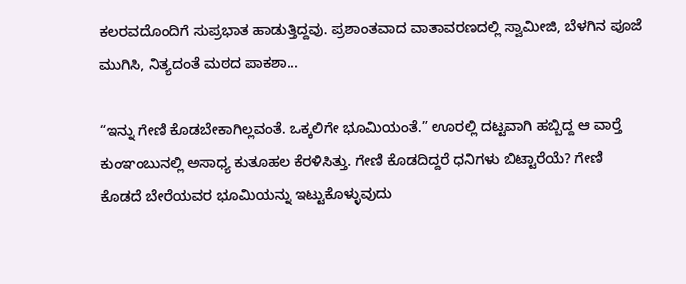ಕಲರವದೊಂದಿಗೆ ಸುಪ್ರಭಾತ ಹಾಡುತ್ತಿದ್ದವು. ಪ್ರಶಾಂತವಾದ ವಾತಾವರಣದಲ್ಲಿ ಸ್ವಾಮೀಜಿ, ಬೆಳಗಿನ ಪೂಜೆ ಮುಗಿಸಿ, ನಿತ್ಯದಂತೆ ಮಠದ ಪಾಕಶಾ...

“ಇನ್ನು ಗೇಣಿ ಕೊಡಬೇಕಾಗಿಲ್ಲವಂತೆ. ಒಕ್ಕಲಿಗೇ ಭೂಮಿಯಂತೆ.” ಊರಲ್ಲಿ ದಟ್ಟವಾಗಿ ಹಬ್ಬಿದ್ದ ಆ ವಾರ್‍ತೆ ಕುಂಞಂಬುನಲ್ಲಿ ಅಸಾಧ್ಯ ಕುತೂಹಲ ಕೆರಳಿಸಿತ್ತು. ಗೇಣಿ ಕೊಡದಿದ್ದರೆ ಧನಿಗಳು ಬಿಟ್ಟಾರೆಯೆ? ಗೇಣಿ ಕೊಡದೆ ಬೇರೆಯವರ ಭೂಮಿಯನ್ನು ಇಟ್ಟುಕೊಳ್ಳುವುದು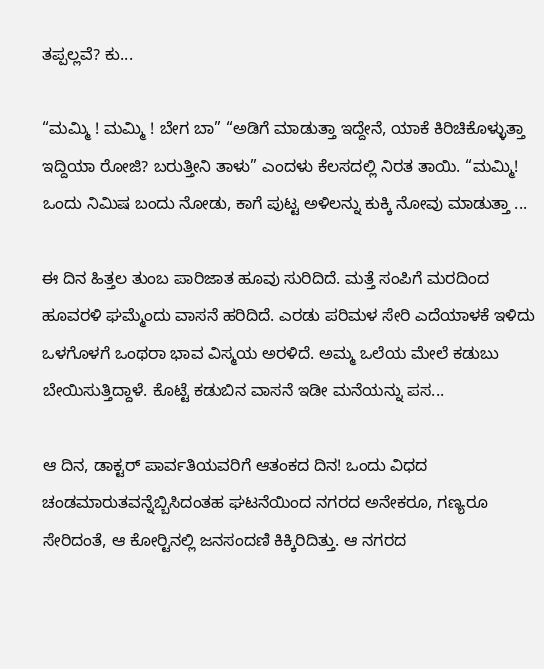ತಪ್ಪಲ್ಲವೆ? ಕು...

“ಮಮ್ಮಿ ! ಮಮ್ಮಿ ! ಬೇಗ ಬಾ” “ಅಡಿಗೆ ಮಾಡುತ್ತಾ ಇದ್ದೇನೆ, ಯಾಕೆ ಕಿರಿಚಿಕೊಳ್ಳುತ್ತಾ ಇದ್ದಿಯಾ ರೋಜಿ? ಬರುತ್ತೀನಿ ತಾಳು” ಎಂದಳು ಕೆಲಸದಲ್ಲಿ ನಿರತ ತಾಯಿ. “ಮಮ್ಮಿ! ಒಂದು ನಿಮಿಷ ಬಂದು ನೋಡು, ಕಾಗೆ ಪುಟ್ಟ ಅಳಿಲನ್ನು ಕುಕ್ಕಿ ನೋವು ಮಾಡುತ್ತಾ ...

ಈ ದಿನ ಹಿತ್ತಲ ತುಂಬ ಪಾರಿಜಾತ ಹೂವು ಸುರಿದಿದೆ. ಮತ್ತೆ ಸಂಪಿಗೆ ಮರದಿಂದ ಹೂವರಳಿ ಘಮ್ಮೆಂದು ವಾಸನೆ ಹರಿದಿದೆ. ಎರಡು ಪರಿಮಳ ಸೇರಿ ಎದೆಯಾಳಕೆ ಇಳಿದು ಒಳಗೊಳಗೆ ಒಂಥರಾ ಭಾವ ವಿಸ್ಮಯ ಅರಳಿದೆ. ಅಮ್ಮ ಒಲೆಯ ಮೇಲೆ ಕಡುಬು ಬೇಯಿಸುತ್ತಿದ್ದಾಳೆ. ಕೊಟ್ಟೆ ಕಡುಬಿನ ವಾಸನೆ ಇಡೀ ಮನೆಯನ್ನು ಪಸ...

ಆ ದಿನ, ಡಾಕ್ಟರ್ ಪಾರ್ವತಿಯವರಿಗೆ ಆತಂಕದ ದಿನ! ಒಂದು ವಿಧದ ಚಂಡಮಾರುತವನ್ನೆಬ್ಬಿಸಿದಂತಹ ಘಟನೆಯಿಂದ ನಗರದ ಅನೇಕರೂ, ಗಣ್ಯರೂ ಸೇರಿದಂತೆ, ಆ ಕೋರ್‍ಟಿನಲ್ಲಿ ಜನಸಂದಣಿ ಕಿಕ್ಕಿರಿದಿತ್ತು. ಆ ನಗರದ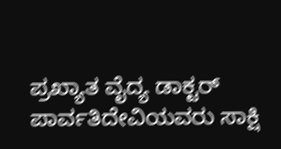ಪ್ರಖ್ಯಾತ ವೈದ್ಯ ಡಾಕ್ಟರ್ ಪಾರ್ವತಿದೇವಿಯವರು ಸಾಕ್ಷಿ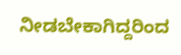ನೀಡಬೇಕಾಗಿದ್ದರಿಂದ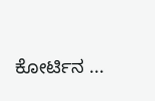ಕೋರ್ಟಿನ ...